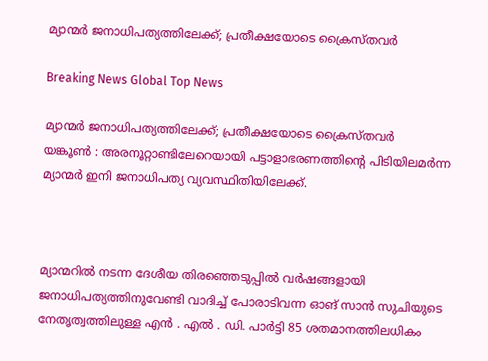മ്യാന്മര്‍ ജനാധിപത്യത്തിലേക്ക്; പ്രതീക്ഷയോടെ ക്രൈസ്തവര്‍

Breaking News Global Top News

മ്യാന്മര്‍ ജനാധിപത്യത്തിലേക്ക്; പ്രതീക്ഷയോടെ ക്രൈസ്തവര്‍
യങ്കൂണ്‍ : അരനൂറ്റാണ്ടിലേറെയായി പട്ടാളാഭരണത്തിന്റെ പിടിയിലമര്‍ന്ന മ്യാന്മര്‍ ഇനി ജനാധിപത്യ വ്യവസ്ഥിതിയിലേക്ക്.



മ്യാന്മറില്‍ നടന്ന ദേശീയ തിരഞ്ഞെടുപ്പില്‍ വര്‍ഷങ്ങളായി ജനാധിപത്യത്തിനുവേണ്ടി വാദിച്ച് പോരാടിവന്ന ഓങ് സാന്‍ സുചിയുടെ നേതൃത്വത്തിലുള്ള എന്‍ . എല്‍ . ഡി. പാര്‍ട്ടി 85 ശതമാനത്തിലധികം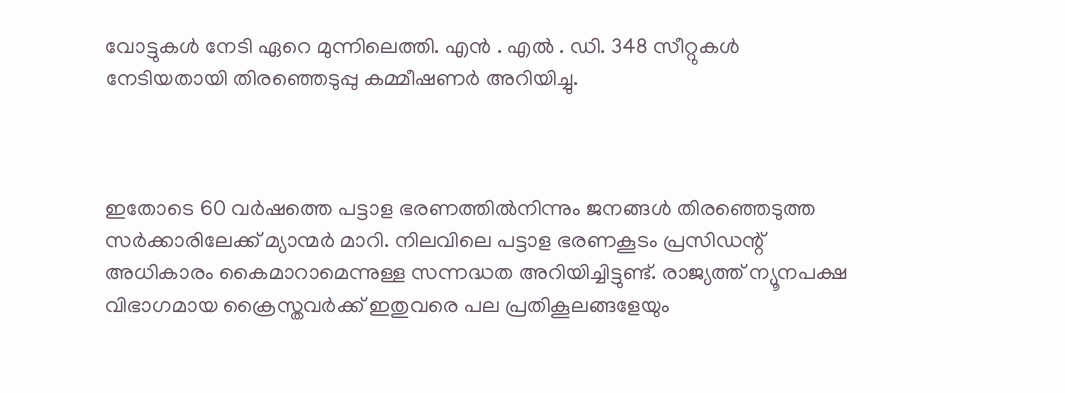വോട്ടുകള്‍ നേടി ഏറെ മുന്നിലെത്തി. എന്‍ . എല്‍ . ഡി. 348 സീറ്റുകള്‍ നേടിയതായി തിരഞ്ഞെടുപ്പു കമ്മീഷണര്‍ അറിയിച്ചു.



ഇതോടെ 60 വര്‍ഷത്തെ പട്ടാള ഭരണത്തില്‍നിന്നും ജനങ്ങള്‍ തിരഞ്ഞെടുത്ത സര്‍ക്കാരിലേക്ക് മ്യാന്മര്‍ മാറി. നിലവിലെ പട്ടാള ഭരണകൂടം പ്രസിഡന്റ് അധികാരം കൈമാറാമെന്നുള്ള സന്നദ്ധത അറിയിച്ചിട്ടുണ്ട്. രാജ്യത്ത് ന്യൂനപക്ഷ വിഭാഗമായ ക്രൈസ്തവര്‍ക്ക് ഇതുവരെ പല പ്രതികൂലങ്ങളേയും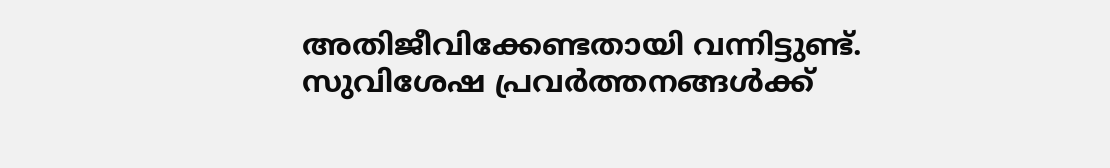അതിജീവിക്കേണ്ടതായി വന്നിട്ടുണ്ട്. സുവിശേഷ പ്രവര്‍ത്തനങ്ങള്‍ക്ക്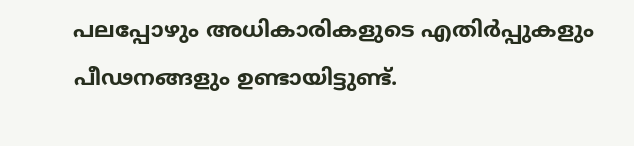പലപ്പോഴും അധികാരികളുടെ എതിര്‍പ്പുകളും പീഢനങ്ങളും ഉണ്ടായിട്ടുണ്ട്.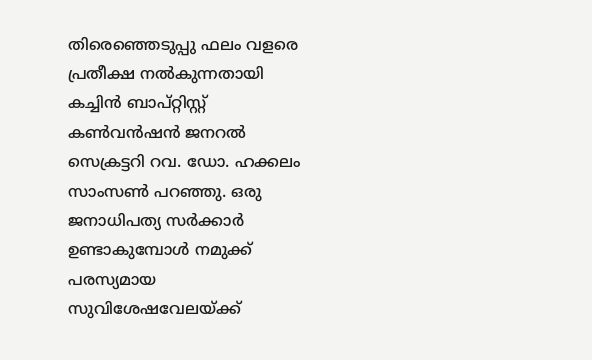തിരെഞ്ഞെടുപ്പു ഫലം വളരെ പ്രതീക്ഷ നല്‍കുന്നതായി കച്ചിന്‍ ബാപ്റ്റിസ്റ്റ് കണ്‍വന്‍ഷന്‍ ജനറല്‍ സെക്രട്ടറി റവ. ഡോ. ഹക്കലം സാംസണ്‍ പറഞ്ഞു. ഒരു ജനാധിപത്യ സര്‍ക്കാര്‍ ഉണ്ടാകുമ്പോള്‍ നമുക്ക് പരസ്യമായ സുവിശേഷവേലയ്ക്ക്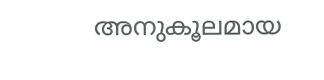അനുകൂലമായ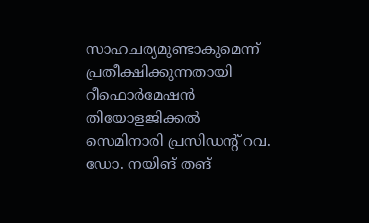സാഹചര്യമുണ്ടാകുമെന്ന് പ്രതീക്ഷിക്കുന്നതായി റീഫൊര്‍മേഷന്‍ തിയോളജിക്കല്‍ സെമിനാരി പ്രസിഡന്റ് റവ. ഡോ. നയിങ് തങ്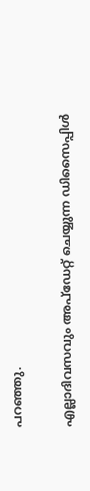പറഞ്ഞു.

എല്ലാദിവസവും അപ്ഡേറ്റ് ചെയ്യുന്ന ഡിസൈപ്പിൾ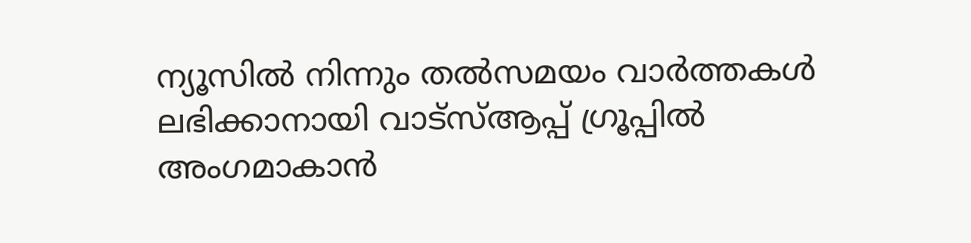ന്യൂസിൽ നിന്നും തൽസമയം വാർത്തകൾ ലഭിക്കാനായി വാട്സ്ആപ്പ് ഗ്രൂപ്പിൽ അംഗമാകാൻ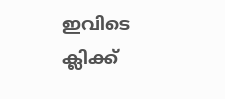ഇവിടെ ക്ലിക്ക്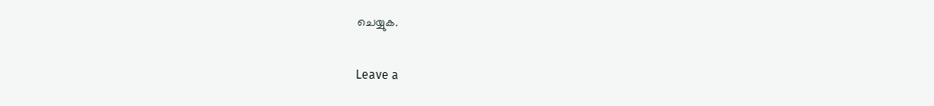ചെയ്യുക.

Leave a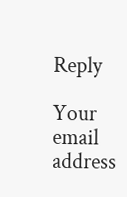Reply

Your email address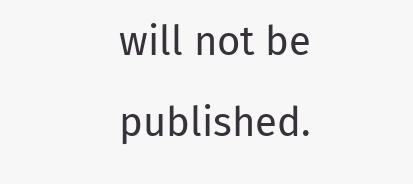will not be published.